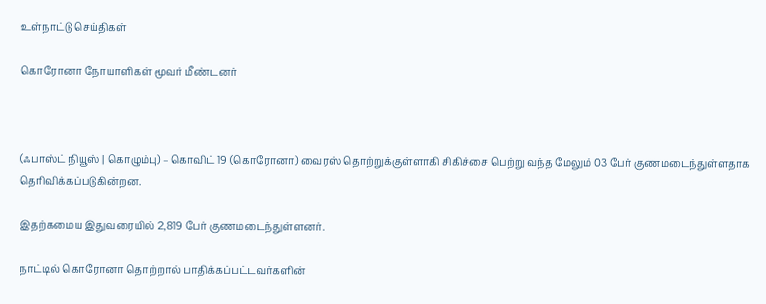உள்நாட்டு செய்திகள்

கொரோனா நோயாளிகள் மூவர் மீண்டனர்



(ஃபாஸ்ட் நியூஸ் | கொழும்பு) – கொவிட் 19 (கொரோனா) வைரஸ் தொற்றுக்குள்ளாகி சிகிச்சை பெற்று வந்த மேலும் 03 பேர் குணமடைந்துள்ளதாக தெரிவிக்கப்படுகின்றன.

இதற்கமைய இதுவரையில் 2,819 பேர் குணமடைந்துள்ளனர்.

நாட்டில் கொரோனா தொற்றால் பாதிக்கப்பட்டவர்களின்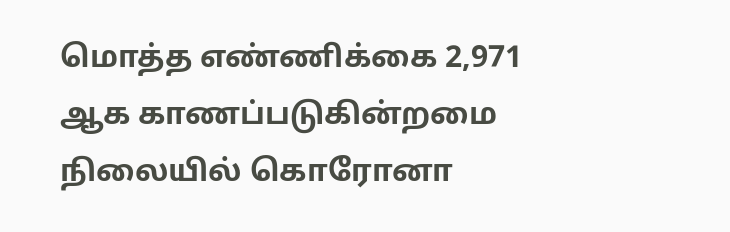மொத்த எண்ணிக்கை 2,971 ஆக காணப்படுகின்றமை நிலையில் கொரோனா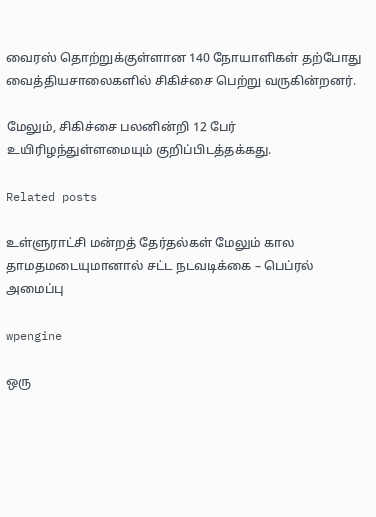வைரஸ் தொற்றுக்குள்ளான 140 நோயாளிகள் தற்போது வைத்தியசாலைகளில் சிகிச்சை பெற்று வருகின்றனர்.

மேலும், சிகிச்சை பலனின்றி 12 பேர் உயிரிழந்துள்ளமையும் குறிப்பிடத்தக்கது.

Related posts

உள்ளுராட்சி மன்றத் தேர்தல்கள் மேலும் கால தாமதமடையுமானால் சட்ட நடவடிக்கை – பெப்ரல் அமைப்பு

wpengine

ஒரு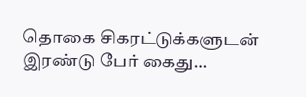தொகை சிகரட்டுக்களுடன் இரண்டு பேர் கைது…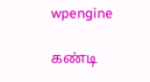wpengine

கண்டி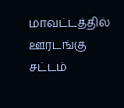மாவட்டத்தில் ஊரடங்கு சட்டம்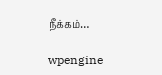நீக்கம்…

wpengine